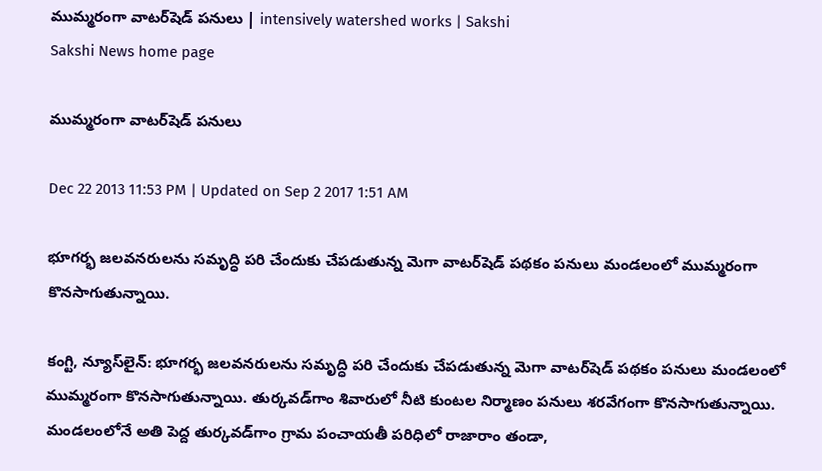ముమ్మరంగా వాటర్‌షెడ్ పనులు | intensively watershed works | Sakshi
Sakshi News home page

ముమ్మరంగా వాటర్‌షెడ్ పనులు

Dec 22 2013 11:53 PM | Updated on Sep 2 2017 1:51 AM

భూగర్భ జలవనరులను సమృద్ధి పరి చేందుకు చేపడుతున్న మెగా వాటర్‌షెడ్ పథకం పనులు మండలంలో ముమ్మరంగా కొనసాగుతున్నాయి.

కంగ్టి, న్యూస్‌లైన్: భూగర్భ జలవనరులను సమృద్ధి పరి చేందుకు చేపడుతున్న మెగా వాటర్‌షెడ్ పథకం పనులు మండలంలో ముమ్మరంగా కొనసాగుతున్నాయి. తుర్కవడ్‌గాం శివారులో నీటి కుంటల నిర్మాణం పనులు శరవేగంగా కొనసాగుతున్నాయి. మండలంలోనే అతి పెద్ద తుర్కవడ్‌గాం గ్రామ పంచాయతీ పరిధిలో రాజారాం తండా,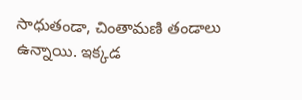సాధుతండా, చింతామణి తండాలు ఉన్నాయి. ఇక్కడ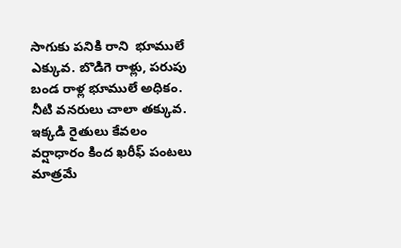సాగుకు పనికి రాని  భూములే ఎక్కువ. బొడిగె రాళ్లు, పరుపు బండ రాళ్ల భూములే అధికం. నీటి వనరులు చాలా తక్కువ. ఇక్కడి రైతులు కేవలం వర్షాధారం కింద ఖరీఫ్ పంటలు మాత్రమే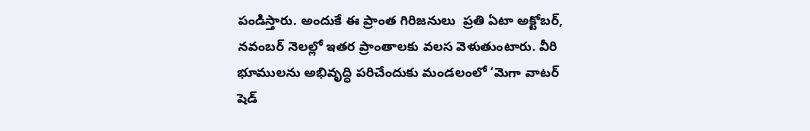పండిస్తారు. అందుకే ఈ ప్రాంత గిరిజనులు  ప్రతి ఏటా అక్టోబర్, నవంబర్ నెలల్లో ఇతర ప్రాంతాలకు వలస వెళుతుంటారు. వీరి భూములను అభివృద్ధి పరిచేందుకు మండలంలో ‘మెగా వాటర్ షెడ్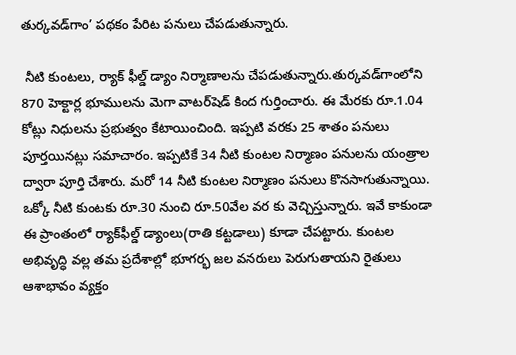తుర్కవడ్‌గాం’ పథకం పేరిట పనులు చేపడుతున్నారు.

 నీటి కుంటలు, ర్యాక్ ఫీల్డ్ డ్యాం నిర్మాణాలను చేపడుతున్నారు.తుర్కవడ్‌గాంలోని 870 హెక్టార్ల భూములను మెగా వాటర్‌షెడ్ కింద గుర్తించారు. ఈ మేరకు రూ.1.04 కోట్లు నిధులను ప్రభుత్వం కేటాయించింది. ఇప్పటి వరకు 25 శాతం పనులు పూర్తయినట్లు సమాచారం. ఇప్పటికే 34 నీటి కుంటల నిర్మాణం పనులను యంత్రాల ద్వారా పూర్తి చేశారు. మరో 14 నీటి కుంటల నిర్మాణం పనులు కొనసాగుతున్నాయి.  ఒక్కో నీటి కుంటకు రూ.30 నుంచి రూ.50వేల వర కు వెచ్చిస్తున్నారు. ఇవే కాకుండా ఈ ప్రాంతంలో ర్యాక్‌ఫీల్డ్ డ్యాంలు(రాతి కట్టడాలు) కూడా చేపట్టారు. కుంటల అభివృద్ధి వల్ల తమ ప్రదేశాల్లో భూగర్భ జల వనరులు పెరుగుతాయని రైతులు ఆశాభావం వ్యక్తం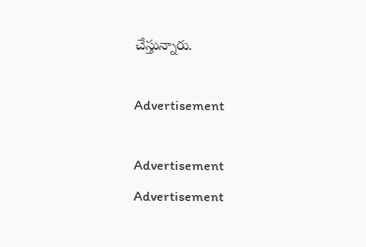చేస్తున్నారు.

Advertisement

Advertisement
Advertisement